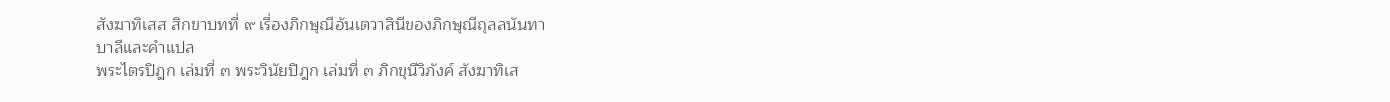สังฆาทิเสส สิกขาบทที่ ๙ เรื่องภิกษุณีอันเตวาสินีของภิกษุณีถุลลนันทา
บาลีและคำแปล
พระไตรปิฎก เล่มที่ ๓ พระวินัยปิฎก เล่มที่ ๓ ภิกขุนีวิภังค์ สังฆาทิเส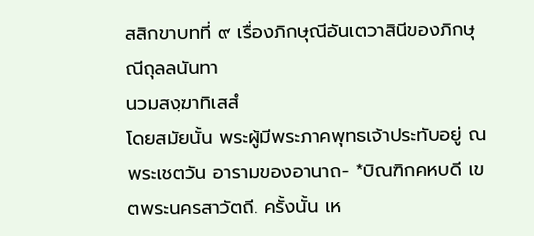สสิกขาบทที่ ๙ เรื่องภิกษุณีอันเตวาสินีของภิกษุณีถุลลนันทา
นวมสงฺฆาทิเสสํ
โดยสมัยนั้น พระผู้มีพระภาคพุทธเจ้าประทับอยู่ ณ พระเชตวัน อารามของอานาถ- *บิณฑิกคหบดี เขตพระนครสาวัตถี. ครั้งนั้น เห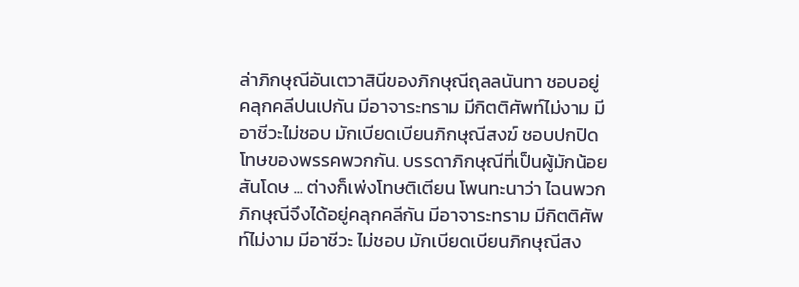ล่าภิกษุณีอันเตวาสินีของภิกษุณีถุลลนันทา ชอบอยู่ คลุกคลีปนเปกัน มีอาจาระทราม มีกิตติศัพท์ไม่งาม มีอาชีวะไม่ชอบ มักเบียดเบียนภิกษุณีสงฆ์ ชอบปกปิดโทษของพรรคพวกกัน. บรรดาภิกษุณีที่เป็นผู้มักน้อย สันโดษ ... ต่างก็เพ่งโทษติเตียน โพนทะนาว่า ไฉนพวกภิกษุณีจึงได้อยู่คลุกคลีกัน มีอาจาระทราม มีกิตติศัพท์ไม่งาม มีอาชีวะ ไม่ชอบ มักเบียดเบียนภิกษุณีสง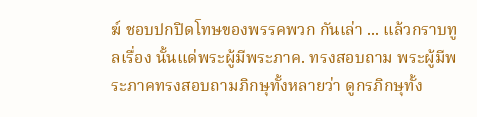ฆ์ ชอบปกปิดโทษของพรรคพวก กันเล่า ... แล้วกราบทูลเรื่อง นั้นแด่พระผู้มีพระภาค. ทรงสอบถาม พระผู้มีพระภาคทรงสอบถามภิกษุทั้งหลายว่า ดูกรภิกษุทั้ง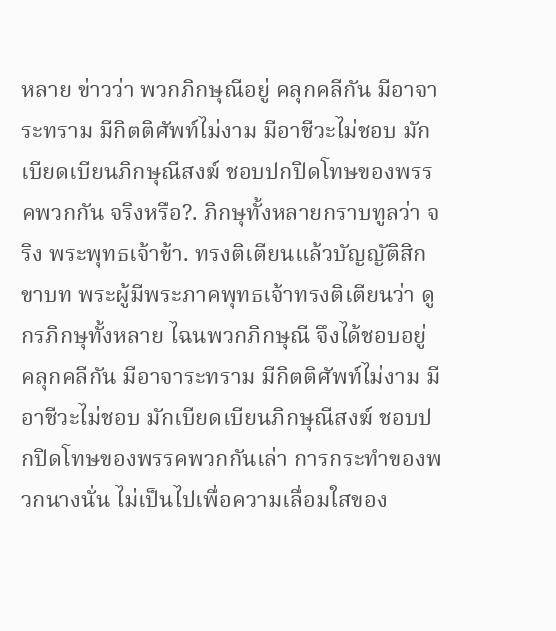หลาย ข่าวว่า พวกภิกษุณีอยู่ คลุกคลีกัน มีอาจาระทราม มีกิตติศัพท์ไม่งาม มีอาชีวะไม่ชอบ มักเบียดเบียนภิกษุณีสงฆ์ ชอบปกปิดโทษของพรรคพวกกัน จริงหรือ?. ภิกษุทั้งหลายกราบทูลว่า จริง พระพุทธเจ้าข้า. ทรงติเตียนแล้วบัญญัติสิกขาบท พระผู้มีพระภาคพุทธเจ้าทรงติเตียนว่า ดูกรภิกษุทั้งหลาย ไฉนพวกภิกษุณี จึงได้ชอบอยู่ คลุกคลีกัน มีอาจาระทราม มีกิตติศัพท์ไม่งาม มีอาชีวะไม่ชอบ มักเบียดเบียนภิกษุณีสงฆ์ ชอบปกปิดโทษของพรรคพวกกันเล่า การกระทำของพวกนางนั่น ไม่เป็นไปเพื่อความเลื่อมใสของ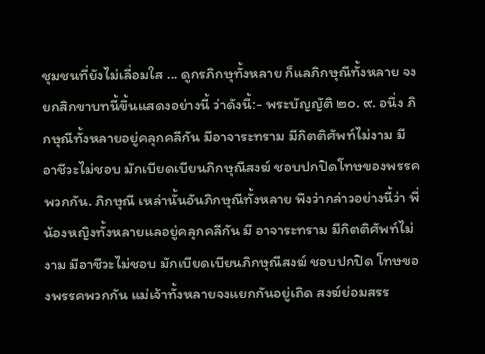ชุมชนที่ยังไม่เลื่อมใส ... ดูกรภิกษุทั้งหลาย ก็แลภิกษุณีทั้งหลาย จงยกสิกขาบทนี้ขึ้นแสดงอย่างนี้ ว่าดังนี้:- พระบัญญัติ ๒๐. ๙. อนึ่ง ภิกษุณีทั้งหลายอยู่คลุกคลีกัน มีอาจาระทราม มีกิตติศัพท์ไม่งาม มีอาชีวะไม่ชอบ มักเบียดเบียนภิกษุณีสงฆ์ ชอบปกปิดโทษของพรรคพวกกัน. ภิกษุณี เหล่านั้นอันภิกษุณีทั้งหลาย พึงว่ากล่าวอย่างนี้ว่า พี่น้องหญิงทั้งหลายแลอยู่คลุกคลีกัน มี อาจาระทราม มีกิตติศัพท์ไม่งาม มีอาชีวะไม่ชอบ มักเบียดเบียนภิกษุณีสงฆ์ ชอบปกปิด โทษของพรรคพวกกัน แม่เจ้าทั้งหลายจงแยกกันอยู่เถิด สงฆ์ย่อมสรร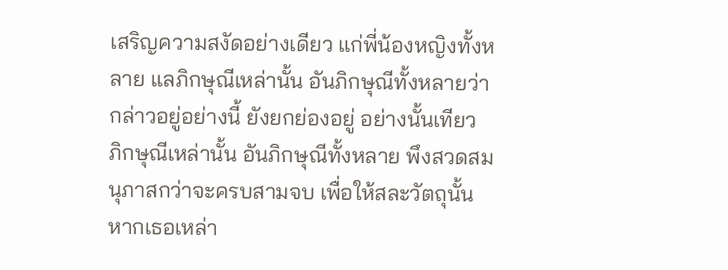เสริญความสงัดอย่างเดียว แก่พี่น้องหญิงทั้งหลาย แลภิกษุณีเหล่านั้น อันภิกษุณีทั้งหลายว่ากล่าวอยู่อย่างนี้ ยังยกย่องอยู่ อย่างนั้นเทียว ภิกษุณีเหล่านั้น อันภิกษุณีทั้งหลาย พึงสวดสมนุภาสกว่าจะครบสามจบ เพื่อให้สละวัตถุนั้น หากเธอเหล่า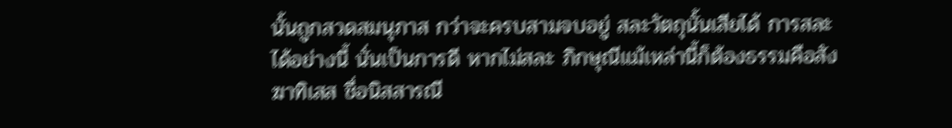นั้นถูกสวดสมนุภาส กว่าจะครบสามจบอยู่ สละวัตถุนั้นเสียได้ การสละได้อย่างนี้ นั่นเป็นการดี หากไม่สละ ภิกษุณีแม้เหล่านี้ก็ต้องธรรมคือสังฆาทิเสส ชื่อนิสสารณี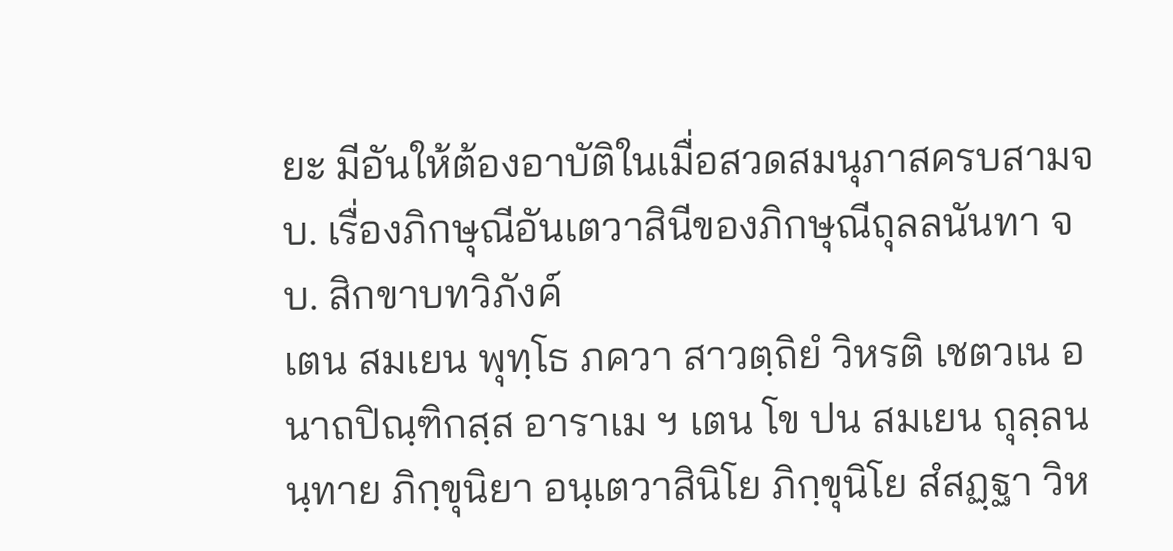ยะ มีอันให้ต้องอาบัติในเมื่อสวดสมนุภาสครบสามจบ. เรื่องภิกษุณีอันเตวาสินีของภิกษุณีถุลลนันทา จบ. สิกขาบทวิภังค์
เตน สมเยน พุทฺโธ ภควา สาวตฺถิยํ วิหรติ เชตวเน อนาถปิณฺฑิกสฺส อาราเม ฯ เตน โข ปน สมเยน ถุลฺลนนฺทาย ภิกฺขุนิยา อนฺเตวาสินิโย ภิกฺขุนิโย สํสฏฺฐา วิห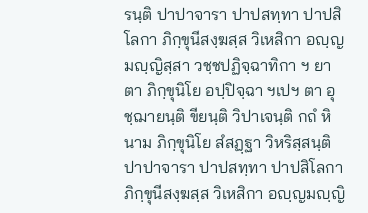รนฺติ ปาปาจารา ปาปสทฺทา ปาปสิโลกา ภิกฺขุนีสงฺฆสฺส วิเหสิกา อญฺญมญฺญิสฺสา วชฺชปฏิจฺฉาทิกา ฯ ยา ตา ภิกฺขุนิโย อปฺปิจฺฉา ฯเปฯ ตา อุชฺฌายนฺติ ขียนฺติ วิปาเจนฺติ กถํ หิ นาม ภิกฺขุนิโย สํสฏฺฐา วิหริสฺสนฺติ ปาปาจารา ปาปสทฺทา ปาปสิโลกา ภิกฺขุนีสงฺฆสฺส วิเหสิกา อญฺญมญฺญิ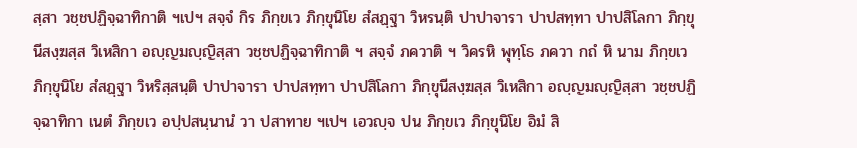สฺสา วชฺชปฏิจฺฉาทิกาติ ฯเปฯ สจฺจํ กิร ภิกฺขเว ภิกฺขุนิโย สํสฏฺฐา วิหรนฺติ ปาปาจารา ปาปสทฺทา ปาปสิโลกา ภิกฺขุนีสงฺฆสฺส วิเหสิกา อญฺญมญฺญิสฺสา วชฺชปฏิจฺฉาทิกาติ ฯ สจฺจํ ภควาติ ฯ วิครหิ พุทฺโธ ภควา กถํ หิ นาม ภิกฺขเว ภิกฺขุนิโย สํสฏฺฐา วิหริสฺสนฺติ ปาปาจารา ปาปสทฺทา ปาปสิโลกา ภิกฺขุนีสงฺฆสฺส วิเหสิกา อญฺญมญฺญิสฺสา วชฺชปฏิจฺฉาทิกา เนตํ ภิกฺขเว อปฺปสนฺนานํ วา ปสาทาย ฯเปฯ เอวญฺจ ปน ภิกฺขเว ภิกฺขุนิโย อิมํ สิ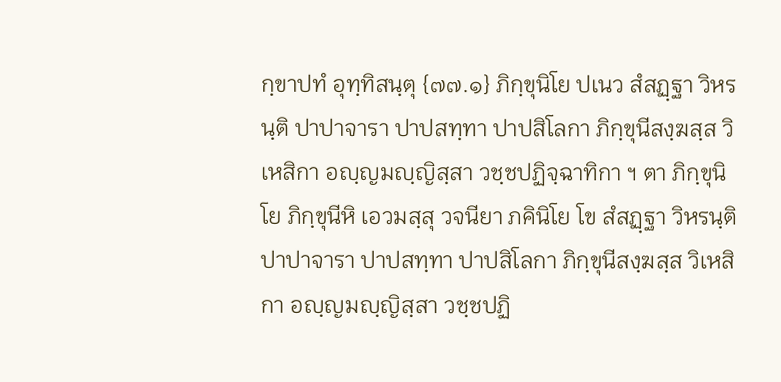กฺขาปทํ อุทฺทิสนฺตุ {๗๗.๑} ภิกฺขุนิโย ปเนว สํสฏฺฐา วิหรนฺติ ปาปาจารา ปาปสทฺทา ปาปสิโลกา ภิกฺขุนีสงฺฆสฺส วิเหสิกา อญฺญมญฺญิสฺสา วชฺชปฏิจฺฉาทิกา ฯ ตา ภิกฺขุนิโย ภิกฺขุนีหิ เอวมสฺสุ วจนียา ภคินิโย โข สํสฏฺฐา วิหรนฺติ ปาปาจารา ปาปสทฺทา ปาปสิโลกา ภิกฺขุนีสงฺฆสฺส วิเหสิกา อญฺญมญฺญิสฺสา วชฺชปฏิ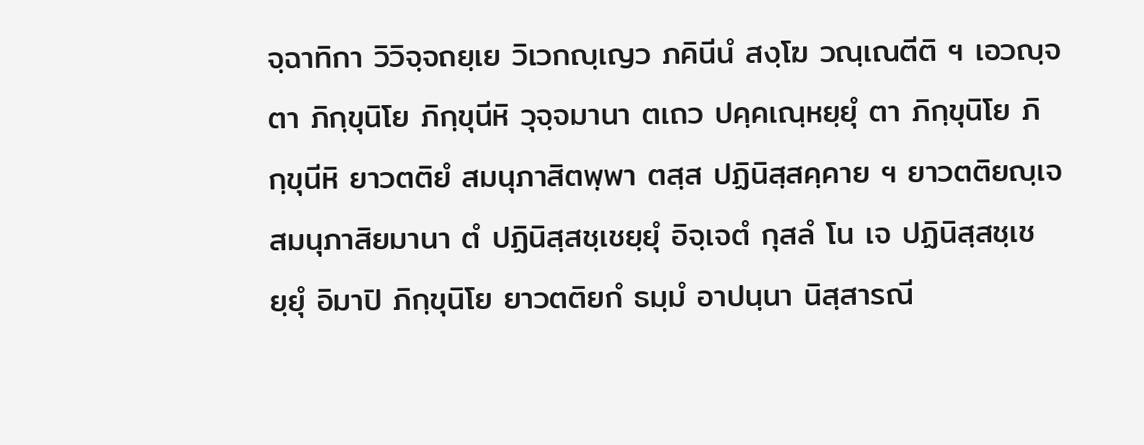จฺฉาทิกา วิวิจฺจถยฺเย วิเวกญฺเญว ภคินีนํ สงฺโฆ วณฺเณตีติ ฯ เอวญฺจ ตา ภิกฺขุนิโย ภิกฺขุนีหิ วุจฺจมานา ตเถว ปคฺคเณฺหยฺยุํ ตา ภิกฺขุนิโย ภิกฺขุนีหิ ยาวตติยํ สมนุภาสิตพฺพา ตสฺส ปฏินิสฺสคฺคาย ฯ ยาวตติยญฺเจ สมนุภาสิยมานา ตํ ปฏินิสฺสชฺเชยฺยุํ อิจฺเจตํ กุสลํ โน เจ ปฏินิสฺสชฺเชยฺยุํ อิมาปิ ภิกฺขุนิโย ยาวตติยกํ ธมฺมํ อาปนฺนา นิสฺสารณี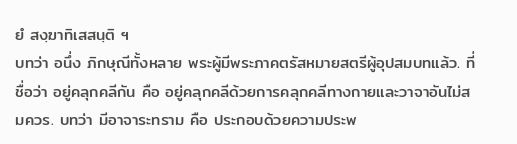ยํ สงฺฆาทิเสสนฺติ ฯ
บทว่า อนึ่ง ภิกษุณีทั้งหลาย พระผู้มีพระภาคตรัสหมายสตรีผู้อุปสมบทแล้ว. ที่ชื่อว่า อยู่คลุกคลีกัน คือ อยู่คลุกคลีด้วยการคลุกคลีทางกายและวาจาอันไม่สมควร. บทว่า มีอาจาระทราม คือ ประกอบด้วยความประพ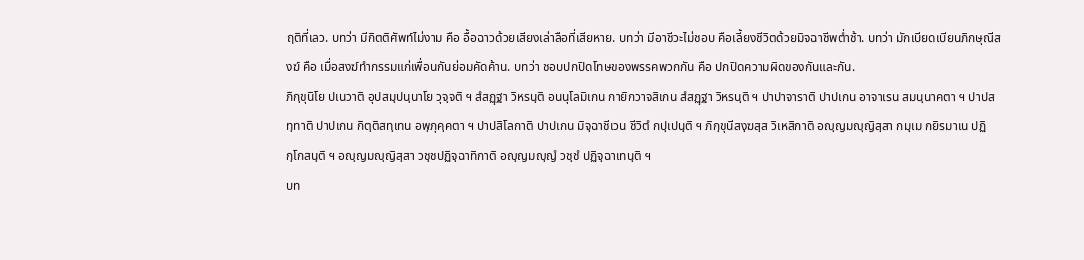ฤติที่เลว. บทว่า มีกิตติศัพท์ไม่งาม คือ อื้อฉาวด้วยเสียงเล่าลือที่เสียหาย. บทว่า มีอาชีวะไม่ชอบ คือเลี้ยงชีวิตด้วยมิจฉาชีพต่ำช้า. บทว่า มักเบียดเบียนภิกษุณีสงฆ์ คือ เมื่อสงฆ์ทำกรรมแก่เพื่อนกันย่อมคัดค้าน. บทว่า ชอบปกปิดโทษของพรรคพวกกัน คือ ปกปิดความผิดของกันและกัน.
ภิกฺขุนิโย ปเนวาติ อุปสมฺปนฺนาโย วุจฺจติ ฯ สํสฏฺฐา วิหรนฺติ อนนุโลมิเกน กายิกวาจสิเกน สํสฏฺฐา วิหรนฺติ ฯ ปาปาจาราติ ปาปเกน อาจาเรน สมนฺนาคตา ฯ ปาปสทฺทาติ ปาปเกน กิตฺติสทฺเทน อพฺภุคฺคตา ฯ ปาปสิโลกาติ ปาปเกน มิจฺฉาชีเวน ชีวิตํ กปฺเปนฺติ ฯ ภิกฺขุนีสงฺฆสฺส วิเหสิกาติ อญฺญมญฺญิสฺสา กมฺเม กยิรมาเน ปฏิกฺโกสนฺติ ฯ อญฺญมญฺญิสฺสา วชฺชปฏิจฺฉาทิกาติ อญฺญมญฺญํ วชฺชํ ปฏิจฺฉาเทนฺติ ฯ
บท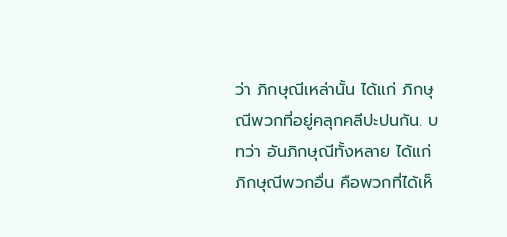ว่า ภิกษุณีเหล่านั้น ได้แก่ ภิกษุณีพวกที่อยู่คลุกคลีปะปนกัน. บทว่า อันภิกษุณีทั้งหลาย ได้แก่ ภิกษุณีพวกอื่น คือพวกที่ได้เห็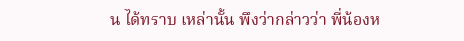น ได้ทราบ เหล่านั้น พึงว่ากล่าวว่า พี่น้องห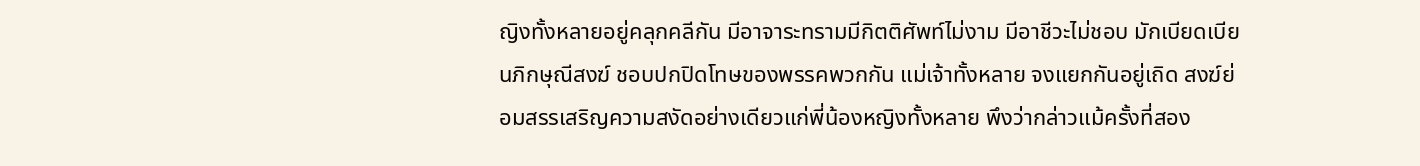ญิงทั้งหลายอยู่คลุกคลีกัน มีอาจาระทรามมีกิตติศัพท์ไม่งาม มีอาชีวะไม่ชอบ มักเบียดเบียนภิกษุณีสงฆ์ ชอบปกปิดโทษของพรรคพวกกัน แม่เจ้าทั้งหลาย จงแยกกันอยู่เถิด สงฆ์ย่อมสรรเสริญความสงัดอย่างเดียวแก่พี่น้องหญิงทั้งหลาย พึงว่ากล่าวแม้ครั้งที่สอง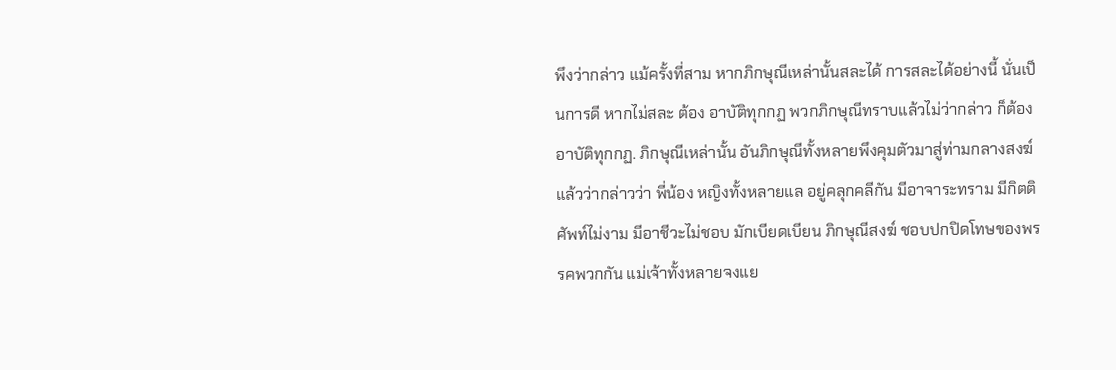พึงว่ากล่าว แม้ครั้งที่สาม หากภิกษุณีเหล่านั้นสละได้ การสละได้อย่างนี้ นั่นเป็นการดี หากไม่สละ ต้อง อาบัติทุกกฏ พวกภิกษุณีทราบแล้วไม่ว่ากล่าว ก็ต้องอาบัติทุกกฏ. ภิกษุณีเหล่านั้น อันภิกษุณีทั้งหลายพึงคุมตัวมาสู่ท่ามกลางสงฆ์ แล้วว่ากล่าวว่า พี่น้อง หญิงทั้งหลายแล อยู่คลุกคลีกัน มีอาจาระทราม มีกิตติศัพท์ไม่งาม มีอาชีวะไม่ชอบ มักเบียดเบียน ภิกษุณีสงฆ์ ชอบปกปิดโทษของพรรคพวกกัน แม่เจ้าทั้งหลายจงแย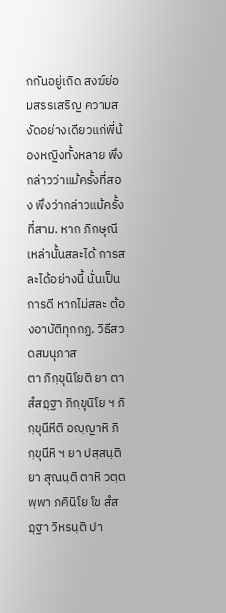กกันอยู่เถิด สงฆ์ย่อมสรรเสริญ ความสงัดอย่างเดียวแก่พี่น้องหญิงทั้งหลาย พึงกล่าวว่าแม้ครั้งที่สอง พึงว่ากล่าวแม้ครั้งที่สาม. หาก ภิกษุณีเหล่านั้นสละได้ การสละได้อย่างนี้ นั่นเป็นการดี หากไม่สละ ต้องอาบัติทุกกฏ. วิธีสวดสมนุภาส
ตา ภิกฺขุนิโยติ ยา ตา สํสฏฺฐา ภิกฺขุนิโย ฯ ภิกฺขุนีหีติ อญฺญาหิ ภิกฺขุนีหิ ฯ ยา ปสฺสนฺติ ยา สุณนฺติ ตาหิ วตฺตพฺพา ภคินิโย โข สํสฏฺฐา วิหรนฺติ ปา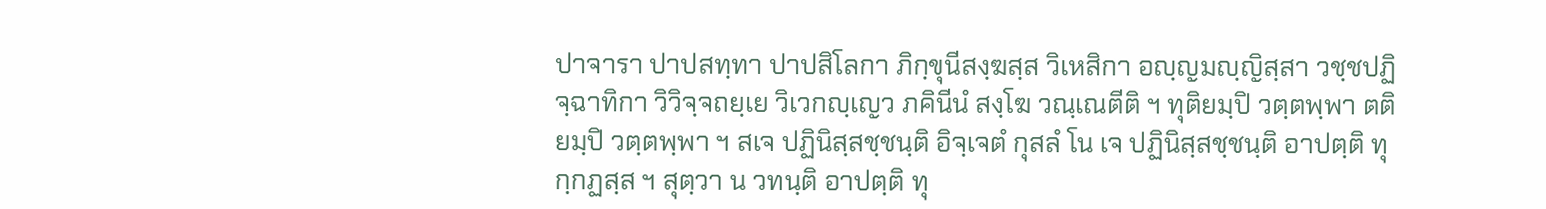ปาจารา ปาปสทฺทา ปาปสิโลกา ภิกฺขุนีสงฺฆสฺส วิเหสิกา อญฺญมญฺญิสฺสา วชฺชปฏิจฺฉาทิกา วิวิจฺจถยฺเย วิเวกญฺเญว ภคินีนํ สงฺโฆ วณฺเณตีติ ฯ ทุติยมฺปิ วตฺตพฺพา ตติยมฺปิ วตฺตพฺพา ฯ สเจ ปฏินิสฺสชฺชนฺติ อิจฺเจตํ กุสลํ โน เจ ปฏินิสฺสชฺชนฺติ อาปตฺติ ทุกฺกฏสฺส ฯ สุตฺวา น วทนฺติ อาปตฺติ ทุ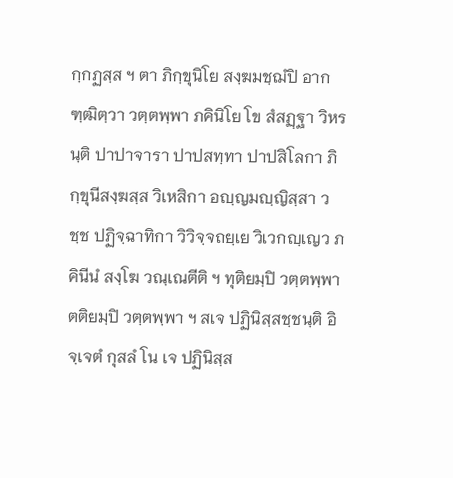กฺกฏสฺส ฯ ตา ภิกฺขุนิโย สงฺฆมชฺฌํปิ อากฑฺฒิตฺวา วตฺตพฺพา ภคินิโย โข สํสฏฺฐา วิหรนฺติ ปาปาจารา ปาปสทฺทา ปาปสิโลกา ภิกฺขุนีสงฺฆสฺส วิเหสิกา อญฺญมญฺญิสฺสา วชฺช ปฏิจฺฉาทิกา วิวิจฺจถยฺเย วิเวกญฺเญว ภคินีนํ สงฺโฆ วณฺเณตีติ ฯ ทุติยมฺปิ วตฺตพฺพา ตติยมฺปิ วตฺตพฺพา ฯ สเจ ปฏินิสฺสชฺชนฺติ อิจฺเจตํ กุสลํ โน เจ ปฏินิสฺส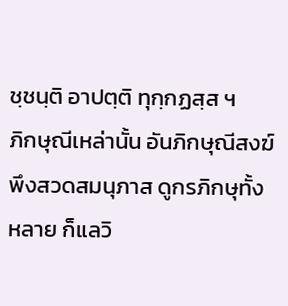ชฺชนฺติ อาปตฺติ ทุกฺกฏสฺส ฯ
ภิกษุณีเหล่านั้น อันภิกษุณีสงฆ์พึงสวดสมนุภาส ดูกรภิกษุทั้งหลาย ก็แลวิ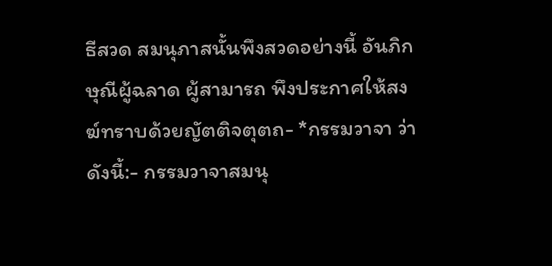ธีสวด สมนุภาสนั้นพึงสวดอย่างนี้ อันภิกษุณีผู้ฉลาด ผู้สามารถ พึงประกาศให้สงฆ์ทราบด้วยญัตติจตุตถ- *กรรมวาจา ว่าดังนี้:- กรรมวาจาสมนุ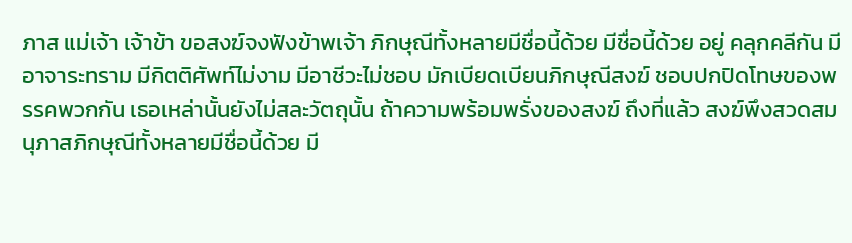ภาส แม่เจ้า เจ้าข้า ขอสงฆ์จงฟังข้าพเจ้า ภิกษุณีทั้งหลายมีชื่อนี้ด้วย มีชื่อนี้ด้วย อยู่ คลุกคลีกัน มีอาจาระทราม มีกิตติศัพท์ไม่งาม มีอาชีวะไม่ชอบ มักเบียดเบียนภิกษุณีสงฆ์ ชอบปกปิดโทษของพรรคพวกกัน เธอเหล่านั้นยังไม่สละวัตถุนั้น ถ้าความพร้อมพรั่งของสงฆ์ ถึงที่แล้ว สงฆ์พึงสวดสมนุภาสภิกษุณีทั้งหลายมีชื่อนี้ด้วย มี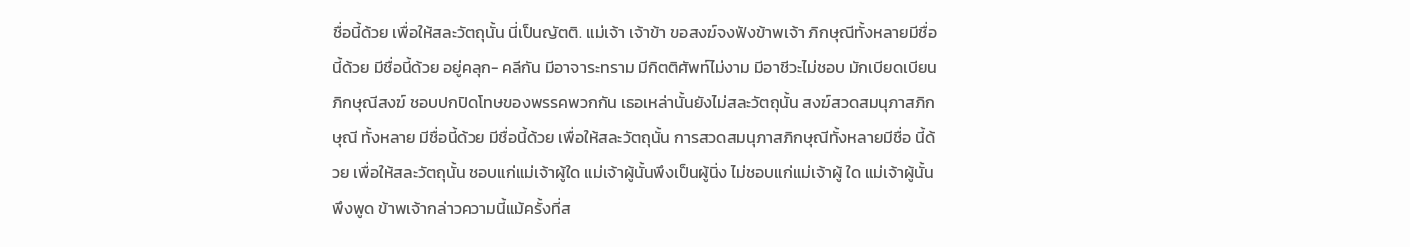ชื่อนี้ด้วย เพื่อให้สละวัตถุนั้น นี่เป็นญัตติ. แม่เจ้า เจ้าข้า ขอสงฆ์จงฟังข้าพเจ้า ภิกษุณีทั้งหลายมีชื่อนี้ด้วย มีชื่อนี้ด้วย อยู่คลุก- คลีกัน มีอาจาระทราม มีกิตติศัพท์ไม่งาม มีอาชีวะไม่ชอบ มักเบียดเบียนภิกษุณีสงฆ์ ชอบปกปิดโทษของพรรคพวกกัน เธอเหล่านั้นยังไม่สละวัตถุนั้น สงฆ์สวดสมนุภาสภิกษุณี ทั้งหลาย มีชื่อนี้ด้วย มีชื่อนี้ด้วย เพื่อให้สละวัตถุนั้น การสวดสมนุภาสภิกษุณีทั้งหลายมีชื่อ นี้ด้วย เพื่อให้สละวัตถุนั้น ชอบแก่แม่เจ้าผู้ใด แม่เจ้าผู้นั้นพึงเป็นผู้นิ่ง ไม่ชอบแก่แม่เจ้าผู้ ใด แม่เจ้าผู้นั้นพึงพูด ข้าพเจ้ากล่าวความนี้แม้ครั้งที่ส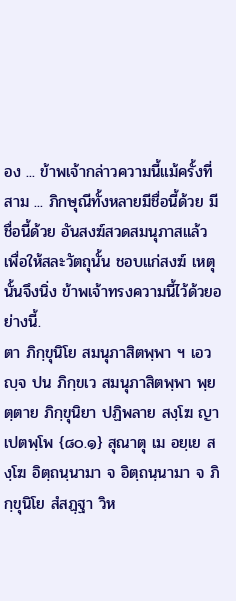อง ... ข้าพเจ้ากล่าวความนี้แม้ครั้งที่สาม ... ภิกษุณีทั้งหลายมีชื่อนี้ด้วย มีชื่อนี้ด้วย อันสงฆ์สวดสมนุภาสแล้ว เพื่อให้สละวัตถุนั้น ชอบแก่สงฆ์ เหตุนั้นจึงนิ่ง ข้าพเจ้าทรงความนี้ไว้ด้วยอย่างนี้.
ตา ภิกฺขุนิโย สมนุภาสิตพฺพา ฯ เอวญฺจ ปน ภิกฺขเว สมนุภาสิตพฺพา พฺยตฺตาย ภิกฺขุนิยา ปฏิพลาย สงฺโฆ ญาเปตพฺโพ {๘๐.๑} สุณาตุ เม อยฺเย สงฺโฆ อิตฺถนฺนามา จ อิตฺถนฺนามา จ ภิกฺขุนิโย สํสฏฺฐา วิห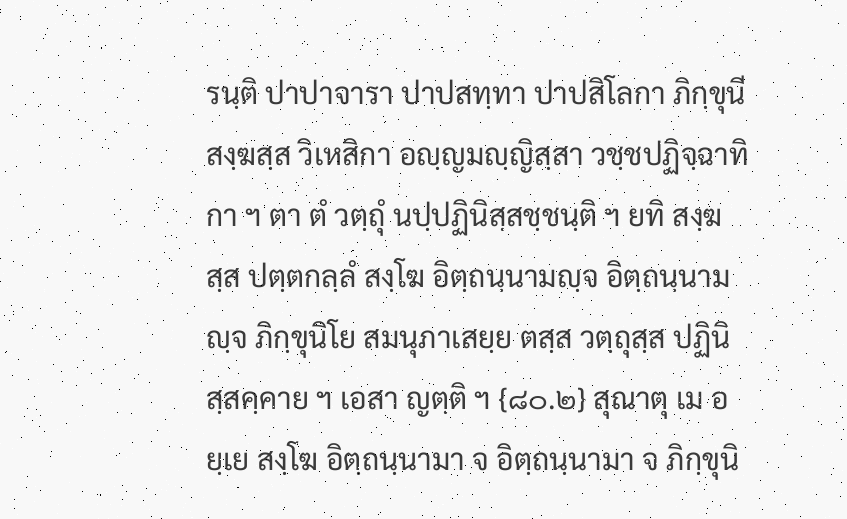รนฺติ ปาปาจารา ปาปสทฺทา ปาปสิโลกา ภิกฺขุนีสงฺฆสฺส วิเหสิกา อญฺญมญฺญิสฺสา วชฺชปฏิจฺฉาทิกา ฯ ตา ตํ วตฺถุํ นปฺปฏินิสฺสชฺชนฺติ ฯ ยทิ สงฺฆสฺส ปตฺตกลฺลํ สงฺโฆ อิตฺถนฺนามญฺจ อิตฺถนฺนามญฺจ ภิกฺขุนิโย สมนุภาเสยฺย ตสฺส วตฺถุสฺส ปฏินิสฺสคฺคาย ฯ เอสา ญตฺติ ฯ {๘๐.๒} สุณาตุ เม อยฺเย สงฺโฆ อิตฺถนฺนามา จ อิตฺถนฺนามา จ ภิกฺขุนิ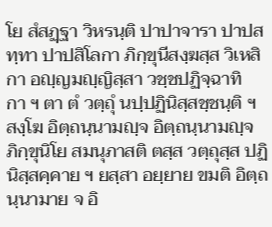โย สํสฏฺฐา วิหรนฺติ ปาปาจารา ปาปสทฺทา ปาปสิโลกา ภิกฺขุนีสงฺฆสฺส วิเหสิกา อญฺญมญฺญิสฺสา วชฺชปฏิจฺฉาทิกา ฯ ตา ตํ วตฺถุํ นปฺปฏินิสฺสชฺชนฺติ ฯ สงฺโฆ อิตฺถนฺนามญฺจ อิตฺถนฺนามญฺจ ภิกฺขุนิโย สมนุภาสติ ตสฺส วตฺถุสฺส ปฏินิสฺสคฺคาย ฯ ยสฺสา อยฺยาย ขมติ อิตฺถนฺนามาย จ อิ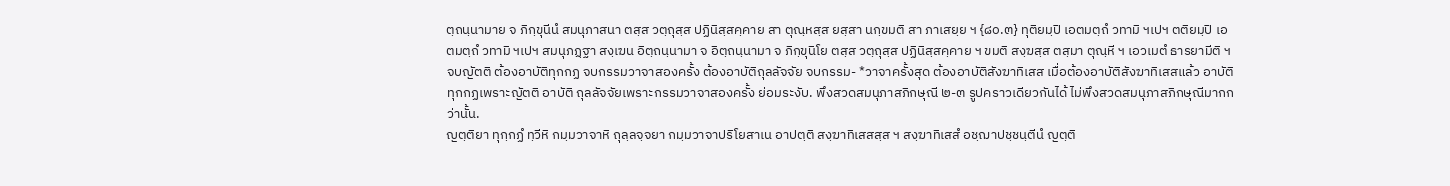ตฺถนฺนามาย จ ภิกฺขุนีนํ สมนุภาสนา ตสฺส วตฺถุสฺส ปฏินิสฺสคฺคาย สา ตุณฺหสฺส ยสฺสา นกฺขมติ สา ภาเสยฺย ฯ {๘๐.๓} ทุติยมฺปิ เอตมตฺถํ วทามิ ฯเปฯ ตติยมฺปิ เอตมตฺถํ วทามิ ฯเปฯ สมนุภฏฺฐา สงฺเฆน อิตฺถนฺนามา จ อิตฺถนฺนามา จ ภิกฺขุนิโย ตสฺส วตฺถุสฺส ปฏินิสฺสคฺคาย ฯ ขมติ สงฺฆสฺส ตสฺมา ตุณฺหี ฯ เอวเมตํ ธารยามีติ ฯ
จบญัตติ ต้องอาบัติทุกกฏ จบกรรมวาจาสองครั้ง ต้องอาบัติถุลลัจจัย จบกรรม- *วาจาครั้งสุด ต้องอาบัติสังฆาทิเสส เมื่อต้องอาบัติสังฆาทิเสสแล้ว อาบัติทุกกฏเพราะญัตติ อาบัติ ถุลลัจจัยเพราะกรรมวาจาสองครั้ง ย่อมระงับ. พึงสวดสมนุภาสภิกษุณี ๒-๓ รูปคราวเดียวกันได้ ไม่พึงสวดสมนุภาสภิกษุณีมากกว่านั้น.
ญตฺติยา ทุกฺกฏํ ทฺวีหิ กมฺมวาจาหิ ถุลฺลจฺจยา กมฺมวาจาปริโยสาเน อาปตฺติ สงฺฆาทิเสสสฺส ฯ สงฺฆาทิเสสํ อชฺฌาปชฺชนฺตีนํ ญตฺติ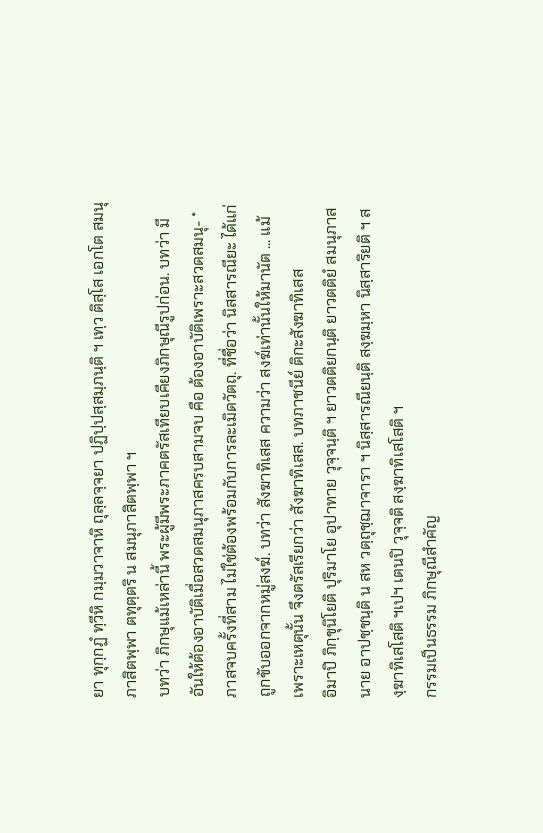ยา ทุกฺกฏํ ทฺวีหิ กมฺมวาจาหิ ถุลฺลจฺจยา ปฏิปฺปสฺสมฺภนฺติ ฯ เทฺว ติสฺโส เอกโต สมนุภาสิตพฺพา ตทุตฺตริ น สมนุภาสิตพฺพา ฯ
บทว่า ภิกษุแม้เหล่านี้ พระผู้มีพระภาคตรัสเทียบเคียงภิกษุณีรูปก่อน. บทว่า มีอันให้ต้องอาบัติเมื่อสวดสมนุภาสครบสามจบ คือ ต้องอาบัติเพราะสวดสมนุ- *ภาสจบครั้งที่สาม ไม่ใช่ต้องพร้อมกับการละเมิดวัตถุ. ที่ชื่อว่า นิสสารณียะ ได้แก่ ถูกขับออกจากหมู่สงฆ์. บทว่า สังฆาทิเสส ความว่า สงฆ์เท่านั้นให้มานัต ... แม้เพราะเหตุนั้น จึงตรัสเรียกว่า สังฆาทิเสส. บทภาชนีย์ ติกะสังฆาทิเสส
อิมาปิ ภิกฺขุนิโยติ ปุริมาโย อุปาทาย วุจฺจนฺติ ฯ ยาวตติยกนฺติ ยาวตติยํ สมนุภาสนาย อาปชฺชนฺติ น สห วตฺถุชฺฌาจารา ฯ นิสฺสารณียนฺติ สงฺฆมฺหา นิสฺสาริยติ ฯ สงฺฆาทิเสโสติ ฯเปฯ เตนปิ วุจฺจติ สงฺฆาทิเสโสติ ฯ
กรรมเป็นธรรม ภิกษุณีสำคัญ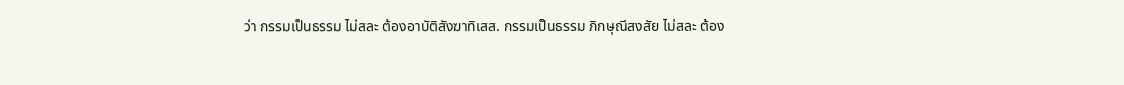ว่า กรรมเป็นธรรม ไม่สละ ต้องอาบัติสังฆาทิเสส. กรรมเป็นธรรม ภิกษุณีสงสัย ไม่สละ ต้อง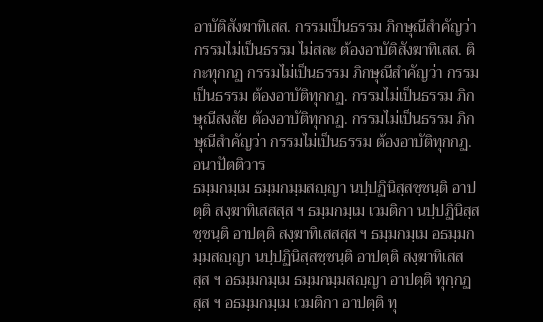อาบัติสังฆาทิเสส. กรรมเป็นธรรม ภิกษุณีสำคัญว่า กรรมไม่เป็นธรรม ไม่สละ ต้องอาบัติสังฆาทิเสส. ติกะทุกกฏ กรรมไม่เป็นธรรม ภิกษุณีสำคัญว่า กรรมเป็นธรรม ต้องอาบัติทุกกฏ. กรรมไม่เป็นธรรม ภิกษุณีสงสัย ต้องอาบัติทุกกฏ. กรรมไม่เป็นธรรม ภิกษุณีสำคัญว่า กรรมไม่เป็นธรรม ต้องอาบัติทุกกฏ. อนาปัตติวาร
ธมฺมกมฺเม ธมฺมกมฺมสญฺญา นปฺปฏินิสฺสชฺชนฺติ อาปตฺติ สงฺฆาทิเสสสฺส ฯ ธมฺมกมฺเม เวมติกา นปฺปฏินิสฺสชฺชนฺติ อาปตฺติ สงฺฆาทิเสสสฺส ฯ ธมฺมกมฺเม อธมฺมกมฺมสญฺญา นปฺปฏินิสฺสชฺชนฺติ อาปตฺติ สงฺฆาทิเสสสฺส ฯ อธมฺมกมฺเม ธมฺมกมฺมสญฺญา อาปตฺติ ทุกฺกฏสฺส ฯ อธมฺมกมฺเม เวมติกา อาปตฺติ ทุ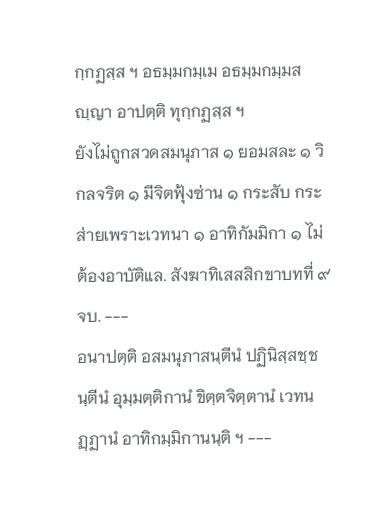กฺกฏสฺส ฯ อธมฺมกมฺเม อธมฺมกมฺมสญฺญา อาปตฺติ ทุกฺกฏสฺส ฯ
ยังไม่ถูกสวดสมนุภาส ๑ ยอมสละ ๑ วิกลจริต ๑ มีจิตฟุ้งซ่าน ๑ กระสับ กระส่ายเพราะเวทนา ๑ อาทิกัมมิกา ๑ ไม่ต้องอาบัติแล. สังฆาทิเสสสิกขาบทที่ ๙ จบ. ---
อนาปตฺติ อสมนุภาสนฺตีนํ ปฏินิสฺสชฺชนฺตีนํ อุมฺมตฺติกานํ ขิตฺตจิตฺตานํ เวทนฏฺฏานํ อาทิกมฺมิกานนฺติ ฯ ---